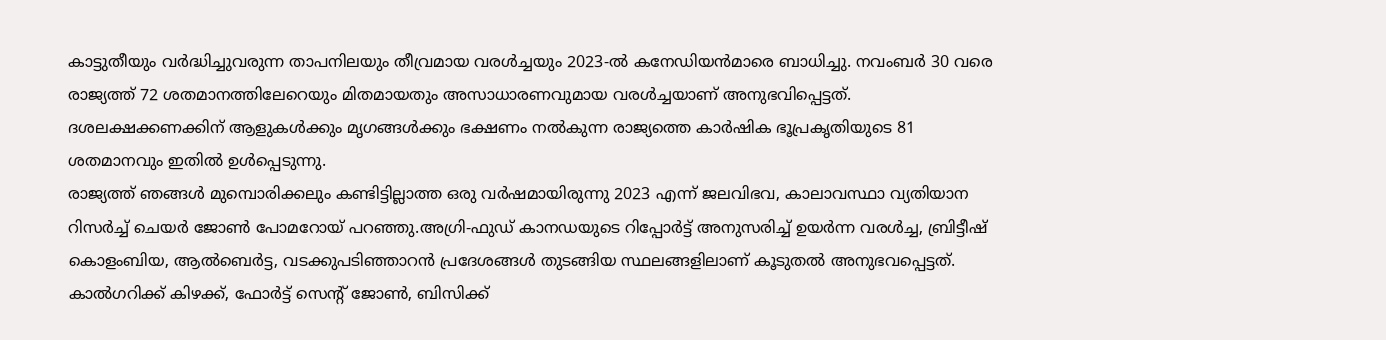കാട്ടുതീയും വർദ്ധിച്ചുവരുന്ന താപനിലയും തീവ്രമായ വരൾച്ചയും 2023-ൽ കനേഡിയൻമാരെ ബാധിച്ചു. നവംബർ 30 വരെ രാജ്യത്ത് 72 ശതമാനത്തിലേറെയും മിതമായതും അസാധാരണവുമായ വരൾച്ചയാണ് അനുഭവിപ്പെട്ടത്. ദശലക്ഷക്കണക്കിന് ആളുകൾക്കും മൃഗങ്ങൾക്കും ഭക്ഷണം നൽകുന്ന രാജ്യത്തെ കാർഷിക ഭൂപ്രകൃതിയുടെ 81 ശതമാനവും ഇതിൽ ഉൾപ്പെടുന്നു.
രാജ്യത്ത് ഞങ്ങൾ മുമ്പൊരിക്കലും കണ്ടിട്ടില്ലാത്ത ഒരു വർഷമായിരുന്നു 2023 എന്ന് ജലവിഭവ, കാലാവസ്ഥാ വ്യതിയാന റിസർച്ച് ചെയർ ജോൺ പോമറോയ് പറഞ്ഞു.അഗ്രി-ഫുഡ് കാനഡയുടെ റിപ്പോർട്ട് അനുസരിച്ച് ഉയർന്ന വരൾച്ച, ബ്രിട്ടീഷ് കൊളംബിയ, ആൽബെർട്ട, വടക്കുപടിഞ്ഞാറൻ പ്രദേശങ്ങൾ തുടങ്ങിയ സ്ഥലങ്ങളിലാണ് കൂടുതൽ അനുഭവപ്പെട്ടത്. കാൽഗറിക്ക് കിഴക്ക്, ഫോർട്ട് സെന്റ് ജോൺ, ബിസിക്ക്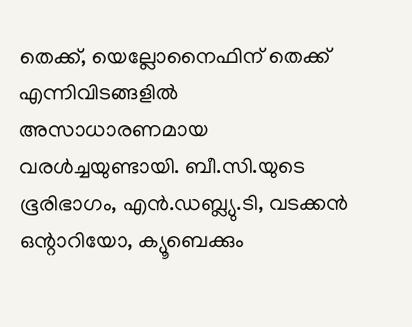തെക്ക്, യെല്ലോനൈഫിന് തെക്ക് എന്നിവിടങ്ങളിൽ അസാധാരണമായ വരൾച്ചയുണ്ടായി. ബീ.സി.യുടെ ഭൂരിഭാഗം, എൻ.ഡബ്ല്യു.ടി, വടക്കൻ ഒന്റാറിയോ, ക്യൂബെക്കും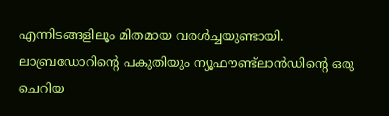എന്നിടങ്ങളിലൂം മിതമായ വരൾച്ചയുണ്ടായി. ലാബ്രഡോറിന്റെ പകുതിയും ന്യൂഫൗണ്ട്ലാൻഡിന്റെ ഒരു ചെറിയ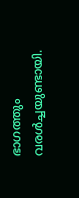ഭാഗത്തും വരൾച്ചയുണ്ടായി.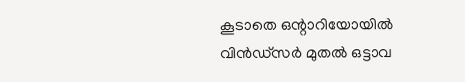കൂടാതെ ഒന്റാറിയോയിൽ വിൻഡ്സർ മുതൽ ഒട്ടാവ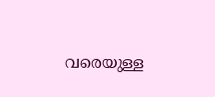വരെയുള്ള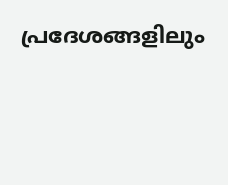പ്രദേശങ്ങളിലും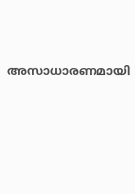അസാധാരണമായി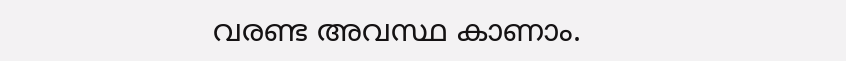വരണ്ട അവസ്ഥ കാണാം.